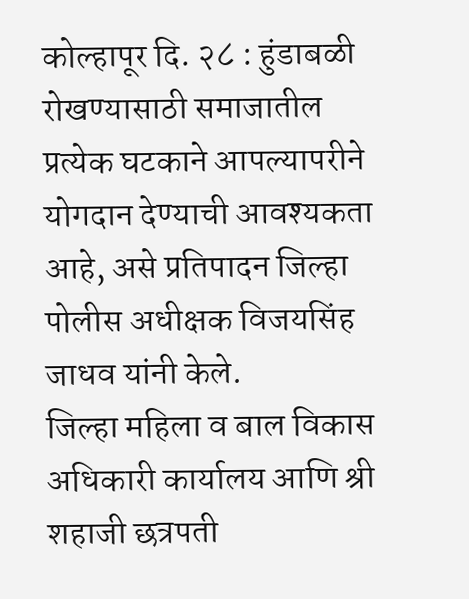कोल्हापूर दि. २८ : हुंडाबळी रोखण्यासाठी समाजातील प्रत्येक घटकाने आपल्यापरीने योगदान देण्याची आवश्यकता आहे, असे प्रतिपादन जिल्हा पोलीस अधीक्षक विजयसिंह जाधव यांनी केले.
जिल्हा महिला व बाल विकास अधिकारी कार्यालय आणि श्री शहाजी छत्रपती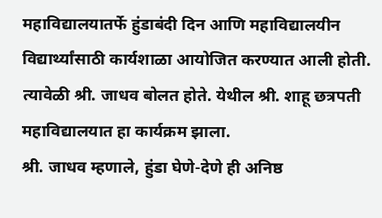महाविद्यालयातर्फे हुंडाबंदी दिन आणि महाविद्यालयीन विद्यार्थ्यांसाठी कार्यशाळा आयोजित करण्यात आली होती. त्यावेळी श्री. जाधव बोलत होते. येथील श्री. शाहू छत्रपती महाविद्यालयात हा कार्यक्रम झाला.
श्री. जाधव म्हणाले, हुंडा घेणे-देणे ही अनिष्ठ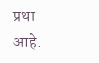प्रथा आहे.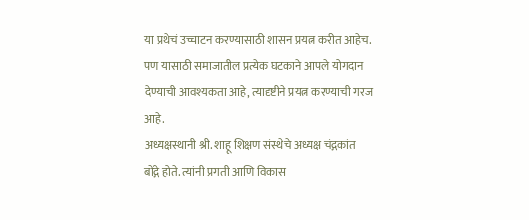या प्रथेचं उच्चाटन करण्यासाठी शासन प्रयत्न करीत आहेच. पण यासाठी समाजातील प्रत्येक घटकाने आपले योगदान देण्याची आवश्यकता आहे, त्यादृष्टीने प्रयत्न करण्याची गरज आहे.
अध्यक्षस्थानी श्री. शाहू शिक्षण संस्थेचे अध्यक्ष चंद्गकांत बोंद्गे होते. त्यांनी प्रगती आणि विकास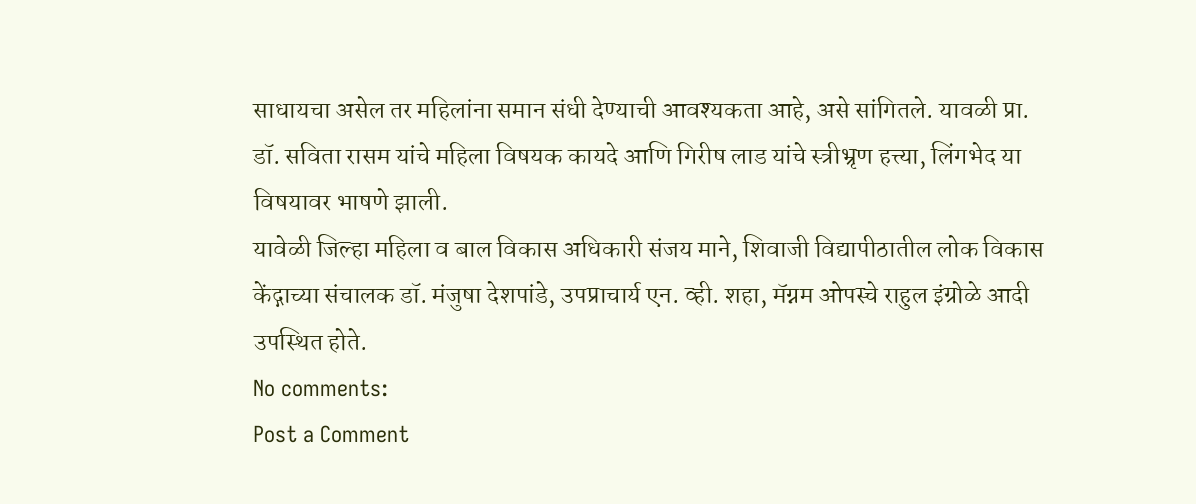साधायचा असेल तर महिलांना समान संधी देण्याची आवश्यकता आहे, असे सांगितले. यावळी प्रा. डॉ. सविता रासम यांचे महिला विषयक कायदे आणि गिरीष लाड यांचे स्त्रीभ्रृण हत्त्या, लिंगभेद या विषयावर भाषणे झाली.
यावेळी जिल्हा महिला व बाल विकास अधिकारी संजय माने, शिवाजी विद्यापीठातील लोक विकास केंद्गाच्या संचालक डॉ. मंजुषा देशपांडे, उपप्राचार्य एन. व्ही. शहा, मॅग्नम ओपस्चे राहुल इंग्रोळे आदी उपस्थित होते.
No comments:
Post a Comment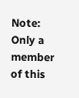Note: Only a member of this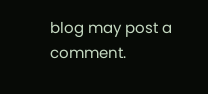blog may post a comment.